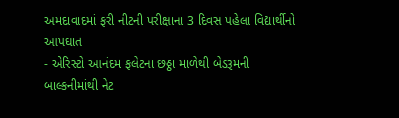અમદાવાદમાં ફરી નીટની પરીક્ષાના 3 દિવસ પહેલા વિદ્યાર્થીનો આપઘાત
- એરિસ્ટો આનંદમ ફલેટના છઠ્ઠા માળેથી બેડરૂમની બાલ્કનીમાંથી નેટ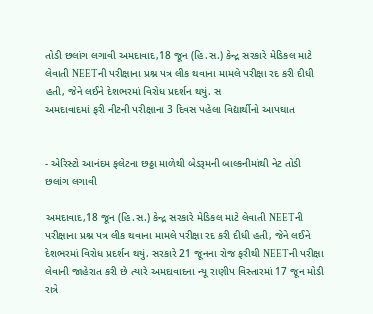તોડી છલાંગ લગાવી અમદાવાદ,18 જૂન (હિ.સ.) કેન્દ્ર સરકારે મેડિકલ માટે લેવાતી NEETની પરીક્ષાના પ્રશ્ન પત્ર લીક થવાના મામલે પરીક્ષા રદ કરી દીધી હતી, જેને લઈને દેશભરમાં વિરોધ પ્રદર્શન થયું. સ
અમદાવાદમાં ફરી નીટની પરીક્ષાના 3 દિવસ પહેલા વિદ્યાર્થીનો આપઘાત


- એરિસ્ટો આનંદમ ફલેટના છઠ્ઠા માળેથી બેડરૂમની બાલ્કનીમાંથી નેટ તોડી છલાંગ લગાવી

અમદાવાદ,18 જૂન (હિ.સ.) કેન્દ્ર સરકારે મેડિકલ માટે લેવાતી NEETની પરીક્ષાના પ્રશ્ન પત્ર લીક થવાના મામલે પરીક્ષા રદ કરી દીધી હતી, જેને લઈને દેશભરમાં વિરોધ પ્રદર્શન થયું. સરકારે 21 જૂનના રોજ ફરીથી NEETની પરીક્ષા લેવાની જાહેરાત કરી છે ત્યારે અમદાવાદના ન્યૂ રાણીપ વિસ્તારમાં 17 જૂન મોડી રાત્રે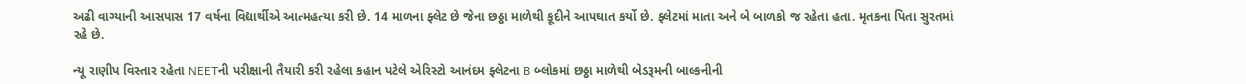અઢી વાગ્યાની આસપાસ 17 વર્ષના વિદ્યાર્થીએ આત્મહત્યા કરી છે. 14 માળના ફ્લેટ છે જેના છઠ્ઠા માળેથી કૂદીને આપઘાત કર્યો છે. ફ્લેટમાં માતા અને બે બાળકો જ રહેતા હતા. મૃતકના પિતા સુરતમાં રહે છે.

ન્યૂ રાણીપ વિસ્તાર રહેતા NEETની પરીક્ષાની તૈયારી કરી રહેલા કહાન પટેલે એરિસ્ટો આનંદમ ફ્લેટના B બ્લોકમાં છઠ્ઠા માળેથી બેડરૂમની બાલ્કનીની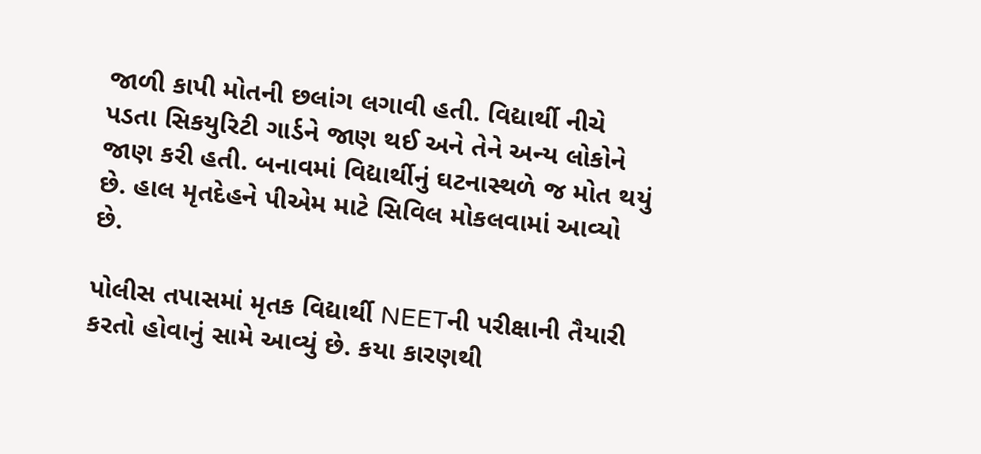જાળી કાપી મોતની છલાંગ લગાવી હતી. વિદ્યાર્થી નીચે પડતા સિકયુરિટી ગાર્ડને જાણ થઈ અને તેને અન્ય લોકોને જાણ કરી હતી. બનાવમાં વિદ્યાર્થીનું ઘટનાસ્થળે જ મોત થયું છે. હાલ મૃતદેહને પીએમ માટે સિવિલ મોકલવામાં આવ્યો છે.

પોલીસ તપાસમાં મૃતક વિદ્યાર્થી NEETની પરીક્ષાની તૈયારી કરતો હોવાનું સામે આવ્યું છે. કયા કારણથી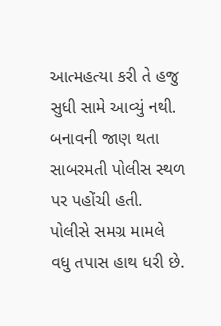આત્મહત્યા કરી તે હજુ સુધી સામે આવ્યું નથી. બનાવની જાણ થતા સાબરમતી પોલીસ સ્થળ પર પહોંચી હતી. પોલીસે સમગ્ર મામલે વધુ તપાસ હાથ ધરી છે.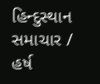હિન્દુસ્થાન સમાચાર / હર્ષ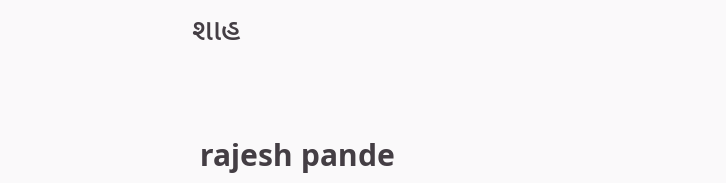શાહ


 rajesh pande